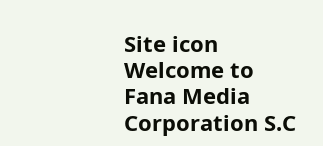Site icon Welcome to Fana Media Corporation S.C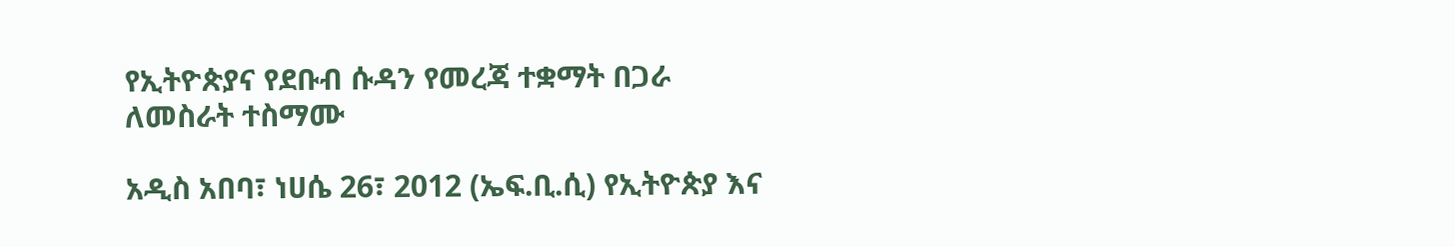የኢትዮጵያና የደቡብ ሱዳን የመረጃ ተቋማት በጋራ ለመስራት ተስማሙ

አዲስ አበባ፣ ነሀሴ 26፣ 2012 (ኤፍ.ቢ.ሲ) የኢትዮጵያ እና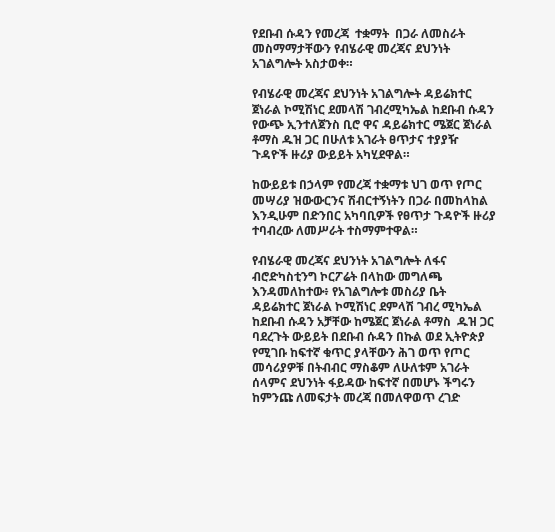የደቡብ ሱዳን የመረጃ  ተቋማት  በጋራ ለመስራት መስማማታቸውን የብሄራዊ መረጃና ደህንነት አገልግሎት አስታወቀ።

የብሄራዊ መረጃና ደህንነት አገልግሎት ዳይሬክተር ጀነራል ኮሚሽነር ደመላሽ ገብረሚካኤል ከደቡብ ሱዳን የውጭ ኢንተለጀንስ ቢሮ ዋና ዳይሬክተር ሜጀር ጀነራል ቶማስ ዱዝ ጋር በሁለቱ አገራት ፀጥታና ተያያዥ ጉዳዮች ዙሪያ ውይይት አካሂደዋል።

ከውይይቱ በኃላም የመረጃ ተቋማቱ ህገ ወጥ የጦር መሣሪያ ዝውውርንና ሽብርተኝነትን በጋራ በመከላከል እንዲሁም በድንበር አካባቢዎች የፀጥታ ጉዳዮች ዙሪያ ተባብረው ለመሥራት ተስማምተዋል።

የብሄራዊ መረጃና ደህንነት አገልግሎት ለፋና ብሮድካስቲንግ ኮርፖሬት በላከው መግለጫ እንዳመለከተው፥ የአገልግሎቱ መስሪያ ቤት ዳይሬክተር ጀነራል ኮሚሽነር ደምላሽ ገብረ ሚካኤል ከደቡብ ሱዳን አቻቸው ከሜጀር ጀነራል ቶማስ  ዱዝ ጋር ባደረጉት ውይይት በደቡብ ሱዳን በኩል ወደ ኢትዮጵያ የሚገቡ ከፍተኛ ቁጥር ያላቸውን ሕገ ወጥ የጦር መሳሪያዎቹ በትብብር ማስቆም ለሁለቱም አገራት ሰላምና ደህንነት ፋይዳው ከፍተኛ በመሆኑ ችግሩን ከምንጩ ለመፍታት መረጃ በመለዋወጥ ረገድ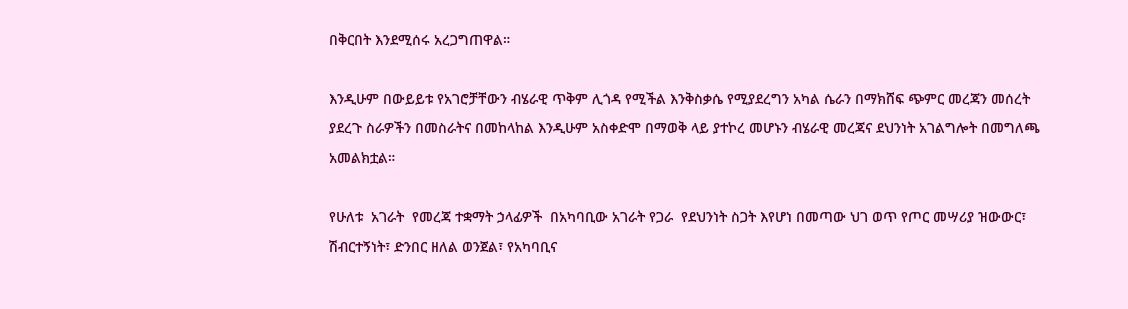በቅርበት እንደሚሰሩ አረጋግጠዋል።

እንዲሁም በውይይቱ የአገሮቻቸውን ብሄራዊ ጥቅም ሊጎዳ የሚችል እንቅስቃሴ የሚያደረግን አካል ሴራን በማክሸፍ ጭምር መረጃን መሰረት ያደረጉ ስራዎችን በመስራትና በመከላከል እንዲሁም አስቀድሞ በማወቅ ላይ ያተኮረ መሆኑን ብሄራዊ መረጃና ደህንነት አገልግሎት በመግለጫ አመልክቷል።

የሁለቱ  አገራት  የመረጃ ተቋማት ኃላፊዎች  በአካባቢው አገራት የጋራ  የደህንነት ስጋት እየሆነ በመጣው ህገ ወጥ የጦር መሣሪያ ዝውውር፣ ሽብርተኝነት፣ ድንበር ዘለል ወንጀል፣ የአካባቢና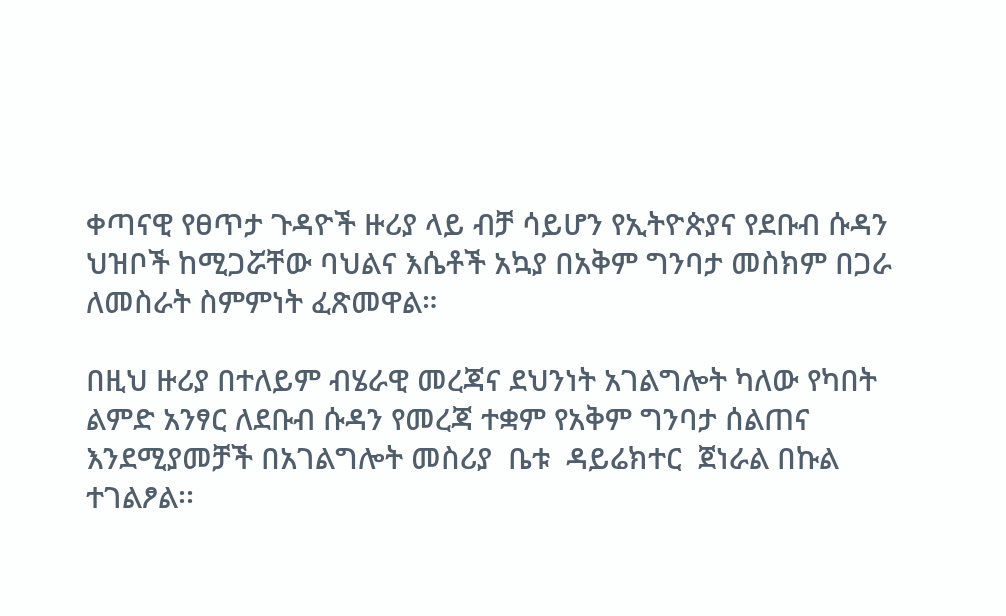ቀጣናዊ የፀጥታ ጉዳዮች ዙሪያ ላይ ብቻ ሳይሆን የኢትዮጵያና የደቡብ ሱዳን  ህዝቦች ከሚጋሯቸው ባህልና እሴቶች አኳያ በአቅም ግንባታ መስክም በጋራ ለመስራት ስምምነት ፈጽመዋል።

በዚህ ዙሪያ በተለይም ብሄራዊ መረጃና ደህንነት አገልግሎት ካለው የካበት ልምድ አንፃር ለደቡብ ሱዳን የመረጃ ተቋም የአቅም ግንባታ ሰልጠና እንደሚያመቻች በአገልግሎት መስሪያ  ቤቱ  ዳይሬክተር  ጀነራል በኩል ተገልፆል፡፡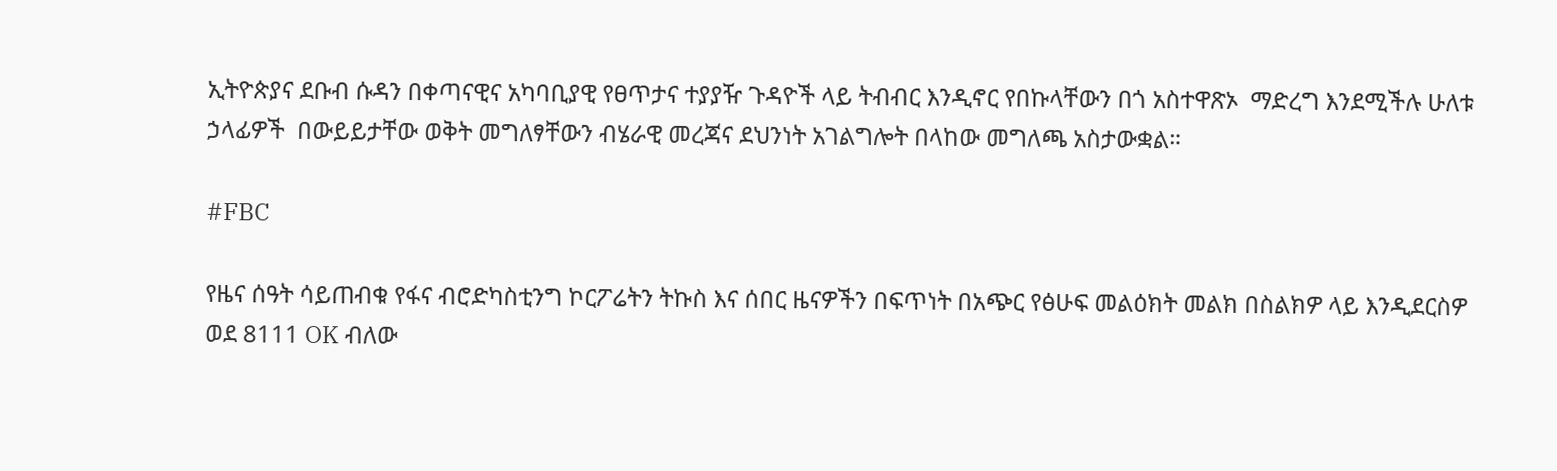ኢትዮጵያና ደቡብ ሱዳን በቀጣናዊና አካባቢያዊ የፀጥታና ተያያዥ ጉዳዮች ላይ ትብብር እንዲኖር የበኩላቸውን በጎ አስተዋጽኦ  ማድረግ እንደሚችሉ ሁለቱ ኃላፊዎች  በውይይታቸው ወቅት መግለፃቸውን ብሄራዊ መረጃና ደህንነት አገልግሎት በላከው መግለጫ አስታውቋል።

#FBC

የዜና ሰዓት ሳይጠብቁ የፋና ብሮድካስቲንግ ኮርፖሬትን ትኩስ እና ሰበር ዜናዎችን በፍጥነት በአጭር የፅሁፍ መልዕክት መልክ በስልክዎ ላይ እንዲደርስዎ ወደ 8111 OK ብለው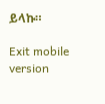ይላኩ።

Exit mobile version